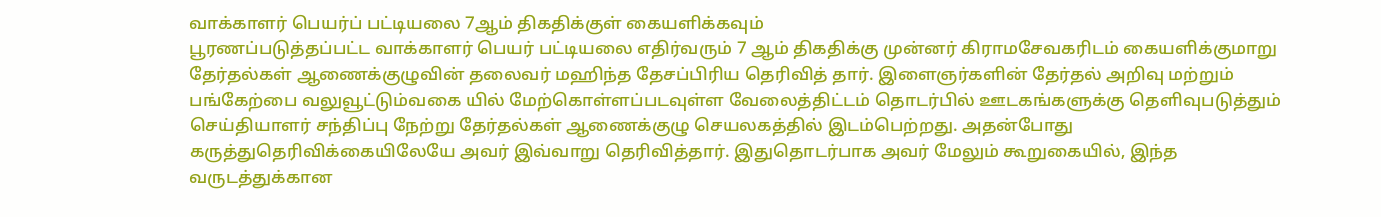வாக்காளர் பெயர்ப் பட்டியலை 7ஆம் திகதிக்குள் கையளிக்கவும்
பூரணப்படுத்தப்பட்ட வாக்காளர் பெயர் பட்டியலை எதிர்வரும் 7 ஆம் திகதிக்கு முன்னர் கிராமசேவகரிடம் கையளிக்குமாறு தேர்தல்கள் ஆணைக்குழுவின் தலைவர் மஹிந்த தேசப்பிரிய தெரிவித் தார். இளைஞர்களின் தேர்தல் அறிவு மற்றும் பங்கேற்பை வலுவூட்டும்வகை யில் மேற்கொள்ளப்படவுள்ள வேலைத்திட்டம் தொடர்பில் ஊடகங்களுக்கு தெளிவுபடுத்தும் செய்தியாளர் சந்திப்பு நேற்று தேர்தல்கள் ஆணைக்குழு செயலகத்தில் இடம்பெற்றது. அதன்போது கருத்துதெரிவிக்கையிலேயே அவர் இவ்வாறு தெரிவித்தார். இதுதொடர்பாக அவர் மேலும் கூறுகையில், இந்த வருடத்துக்கான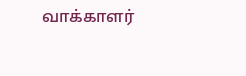வாக்காளர்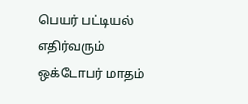பெயர் பட்டியல் எதிர்வரும் ஒக்டோபர் மாதம்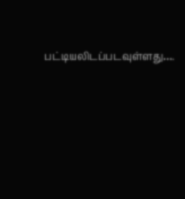பட்டியலிடப்படவுள்ளது….